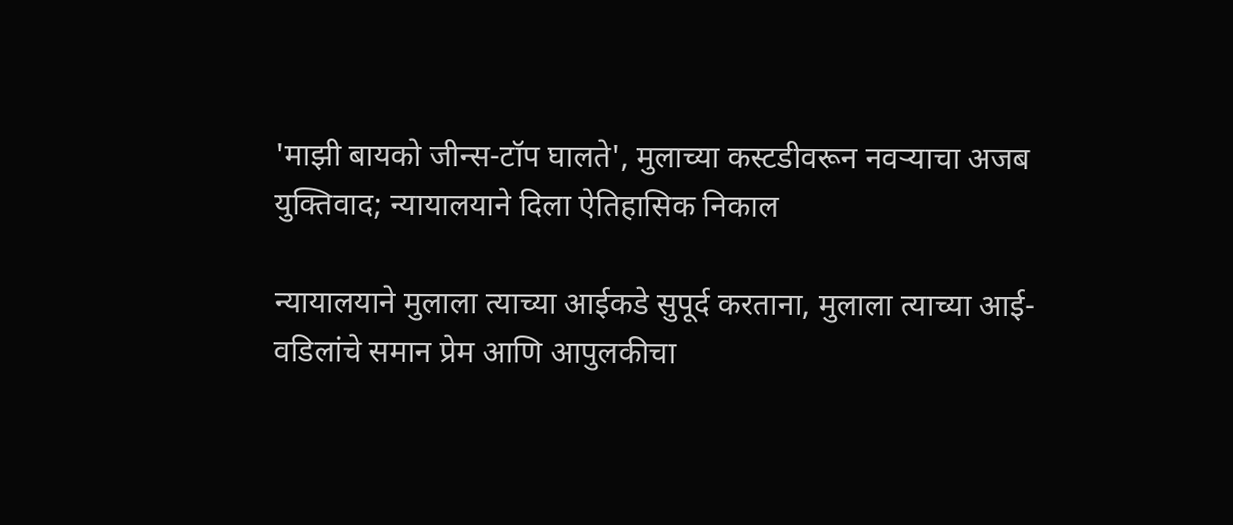'माझी बायको जीन्स-टॉप घालते', मुलाच्या कस्टडीवरून नवऱ्याचा अजब युक्तिवाद; न्यायालयाने दिला ऐतिहासिक निकाल

न्यायालयाने मुलाला त्याच्या आईकडे सुपूर्द करताना, मुलाला त्याच्या आई-वडिलांचे समान प्रेम आणि आपुलकीचा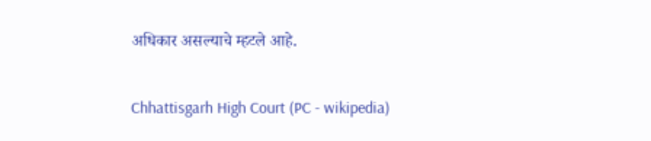अधिकार असल्याचे म्हटले आहे.

Chhattisgarh High Court (PC - wikipedia)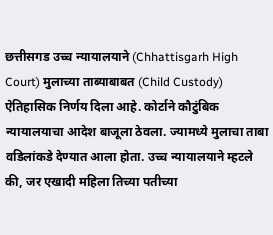छत्तीसगड उच्च न्यायालयाने (Chhattisgarh High Court) मुलाच्या ताब्याबाबत (Child Custody) ऐतिहासिक निर्णय दिला आहे. कोर्टाने कौटुंबिक न्यायालयाचा आदेश बाजूला ठेवला. ज्यामध्ये मुलाचा ताबा वडिलांकडे देण्यात आला होता. उच्च न्यायालयाने म्हटले की, जर एखादी महिला तिच्या पतीच्या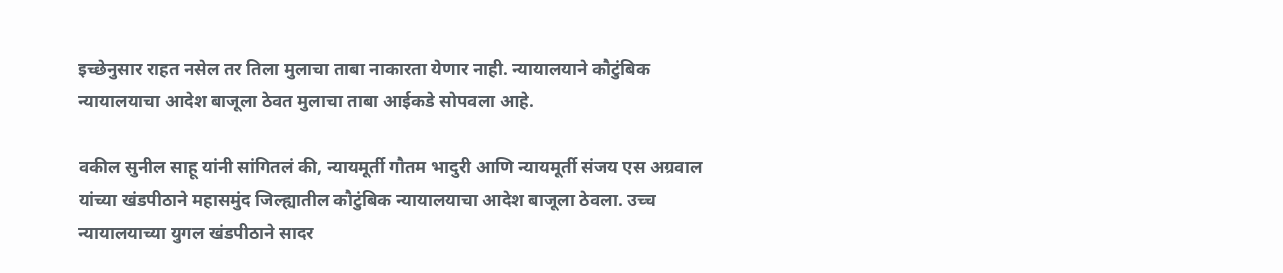इच्छेनुसार राहत नसेल तर तिला मुलाचा ताबा नाकारता येणार नाही. न्यायालयाने कौटुंबिक न्यायालयाचा आदेश बाजूला ठेवत मुलाचा ताबा आईकडे सोपवला आहे.

वकील सुनील साहू यांनी सांगितलं की, न्यायमूर्ती गौतम भादुरी आणि न्यायमूर्ती संजय एस अग्रवाल यांच्या खंडपीठाने महासमुंद जिल्ह्यातील कौटुंबिक न्यायालयाचा आदेश बाजूला ठेवला. उच्च न्यायालयाच्या युगल खंडपीठाने सादर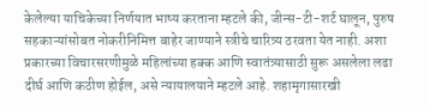केलेल्या याचिकेच्या निर्णयात भाष्य करताना म्हटले की, जीन्स-टी-शर्ट घालून, पुरुष सहकाऱ्यांसोबत नोकरीनिमित्त बाहेर जाण्याने स्त्रीचे चारित्र्य ठरवता येत नाही. अशा प्रकारच्या विचारसरणीमुळे महिलांच्या हक्क आणि स्वातंत्र्यासाठी सुरू असलेला लढा दीर्घ आणि कठीण होईल, असे न्यायालयाने म्हटले आहे. शहामृगासारखी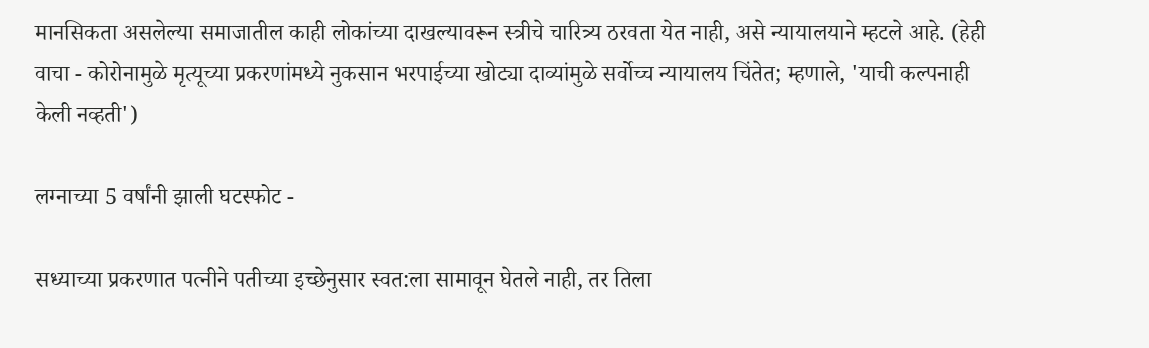मानसिकता असलेल्या समाजातील काही लोकांच्या दाखल्यावरून स्त्रीचे चारित्र्य ठरवता येत नाही, असे न्यायालयाने म्हटले आहे. (हेही वाचा - कोरोनामुळे मृत्यूच्या प्रकरणांमध्ये नुकसान भरपाईच्या खोट्या दाव्यांमुळे सर्वोच्च न्यायालय चिंतेत; म्हणाले, 'याची कल्पनाही केली नव्हती')

लग्नाच्या 5 वर्षांनी झाली घटस्फोट -

सध्याच्या प्रकरणात पत्नीने पतीच्या इच्छेनुसार स्वत:ला सामावून घेतले नाही, तर तिला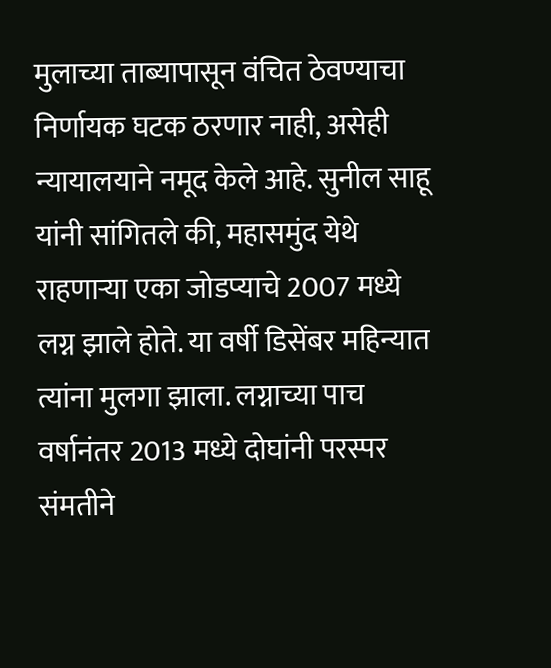मुलाच्या ताब्यापासून वंचित ठेवण्याचा निर्णायक घटक ठरणार नाही, असेही न्यायालयाने नमूद केले आहे. सुनील साहू यांनी सांगितले की, महासमुंद येथे राहणाऱ्या एका जोडप्याचे 2007 मध्ये लग्न झाले होते. या वर्षी डिसेंबर महिन्यात त्यांना मुलगा झाला. लग्नाच्या पाच वर्षानंतर 2013 मध्ये दोघांनी परस्पर संमतीने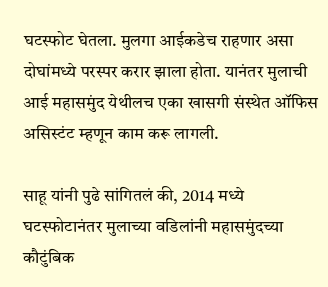घटस्फोट घेतला. मुलगा आईकडेच राहणार असा दोघांमध्ये परस्पर करार झाला होता. यानंतर मुलाची आई महासमुंद येथीलच एका खासगी संस्थेत ऑफिस असिस्टंट म्हणून काम करू लागली.

साहू यांनी पुढे सांगितलं की, 2014 मध्ये घटस्फोटानंतर मुलाच्या वडिलांनी महासमुंदच्या कौटुंबिक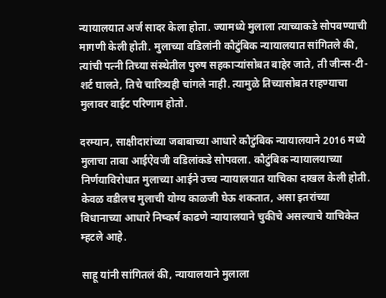न्यायालयात अर्ज सादर केला होता. ज्यामध्ये मुलाला त्याच्याकडे सोपवण्याची मागणी केली होती. मुलाच्या वडिलांनी कौटुंबिक न्यायालयात सांगितले की, त्यांची पत्नी तिच्या संस्थेतील पुरुष सहकाऱ्यांसोबत बाहेर जाते, ती जीन्स-टी-शर्ट घालते, तिचे चारित्र्यही चांगले नाही. त्यामुळे तिच्यासोबत राहण्याचा मुलावर वाईट परिणाम होतो.

दरम्यान, साक्षीदारांच्या जबाबाच्या आधारे कौटुंबिक न्यायालयाने 2016 मध्ये मुलाचा ताबा आईऐवजी वडिलांकडे सोपवला. कौटुंबिक न्यायालयाच्या निर्णयाविरोधात मुलाच्या आईने उच्च न्यायालयात याचिका दाखल केली होती. केवळ वडीलच मुलाची योग्य काळजी घेऊ शकतात, असा इतरांच्या विधानाच्या आधारे निष्कर्ष काढणे न्यायालयाने चुकीचे असल्याचे याचिकेत म्हटले आहे.

साहू यांनी सांगितलं की, न्यायालयाने मुलाला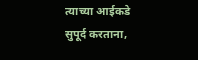त्याच्या आईकडे सुपूर्द करताना,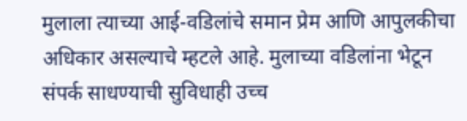मुलाला त्याच्या आई-वडिलांचे समान प्रेम आणि आपुलकीचा अधिकार असल्याचे म्हटले आहे. मुलाच्या वडिलांना भेटून संपर्क साधण्याची सुविधाही उच्च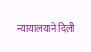न्यायालयाने दिली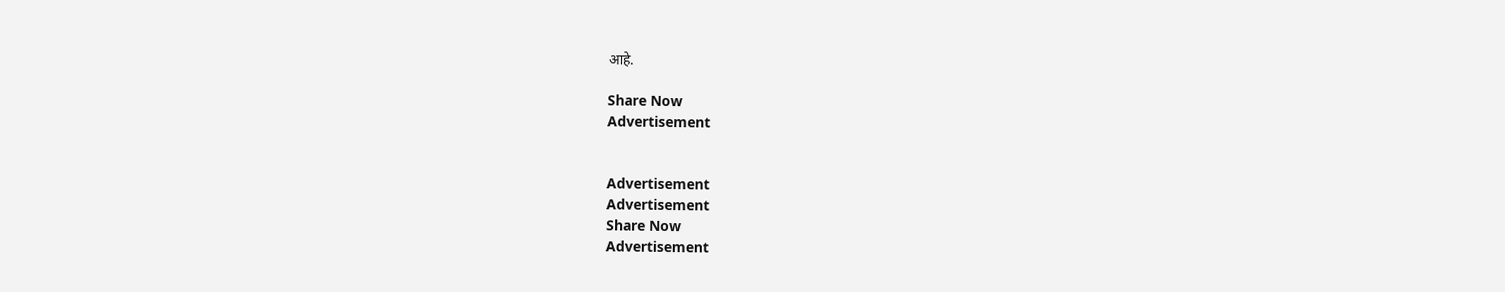आहे.

Share Now
Advertisement


Advertisement
Advertisement
Share Now
Advertisement